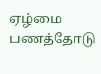ஏழ்மை பணத்தோடு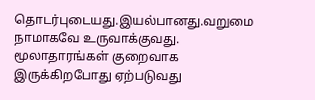தொடர்புடையது.இயல்பானது.வறுமை நாமாகவே உருவாக்குவது. மூலாதாரங்கள் குறைவாக இருக்கிறபோது ஏற்படுவது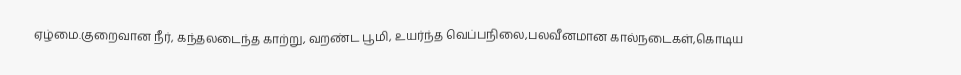ஏழ்மை.குறைவான நீர், கந்தலடைந்த காற்று, வறண்ட பூமி, உயர்ந்த வெப்பநிலை,பலவீனமான கால்நடைகள்,கொடிய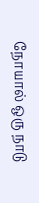நோயால் ஒரு நாடு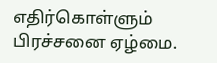எதிர்கொள்ளும் பிரச்சனை ஏழ்மை.